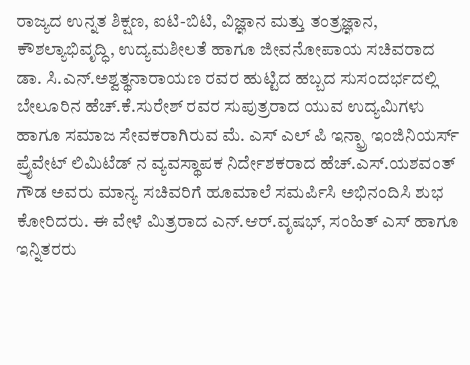ರಾಜ್ಯದ ಉನ್ನತ ಶಿಕ್ಷಣ, ಐಟಿ-ಬಿಟಿ, ವಿಜ್ಞಾನ ಮತ್ತು ತಂತ್ರಜ್ಞಾನ, ಕೌಶಲ್ಯಾಭಿವೃದ್ಧಿ, ಉದ್ಯಮಶೀಲತೆ ಹಾಗೂ ಜೀವನೋಪಾಯ ಸಚಿವರಾದ ಡಾ. ಸಿ.ಎನ್.ಅಶ್ವತ್ಥನಾರಾಯಣ ರವರ ಹುಟ್ಟಿದ ಹಬ್ಬದ ಸುಸಂದರ್ಭದಲ್ಲಿ ಬೇಲೂರಿನ ಹೆಚ್.ಕೆ.ಸುರೇಶ್ ರವರ ಸುಪುತ್ರರಾದ ಯುವ ಉದ್ಯಮಿಗಳು ಹಾಗೂ ಸಮಾಜ ಸೇವಕರಾಗಿರುವ ಮೆ. ಎಸ್ ಎಲ್ ಪಿ ಇನ್ಫ್ರಾ ಇಂಜಿನಿಯರ್ಸ್ ಪ್ರೈವೇಟ್ ಲಿಮಿಟೆಡ್ ನ ವ್ಯವಸ್ಥಾಪಕ ನಿರ್ದೇಶಕರಾದ ಹೆಚ್.ಎಸ್.ಯಶವಂತ್ ಗೌಡ ಅವರು ಮಾನ್ಯ ಸಚಿವರಿಗೆ ಹೂಮಾಲೆ ಸಮರ್ಪಿಸಿ ಅಭಿನಂದಿಸಿ ಶುಭ ಕೋರಿದರು. ಈ ವೇಳೆ ಮಿತ್ರರಾದ ಎನ್.ಆರ್.ವೃಷಭ್, ಸಂಹಿತ್ ಎಸ್ ಹಾಗೂ ಇನ್ನಿತರರು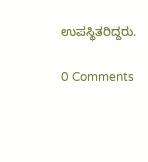ಉಪಸ್ಥಿತರಿದ್ದರು.

0 Comments